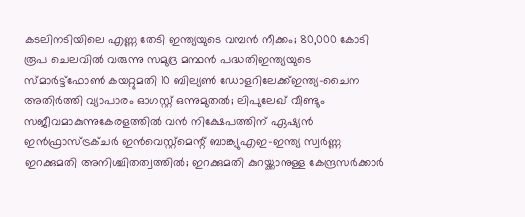കടലിനടിയിലെ എണ്ണ തേടി ഇന്ത്യയുടെ വമ്പൻ നീക്കം; 80,000 കോടി രൂപ ചെലവിൽ വരുന്നു സമുദ്ര മന്ഥൻ പദ്ധതിഇന്ത്യയുടെ സ്മാര്‍ട്ട്ഫോണ്‍ കയറ്റുമതി 10 ബില്യണ്‍ ഡോളറിലേക്ക്ഇന്ത്യ-ചൈന അതിര്‍ത്തി വ്യാപാരം ഓഗസ്റ്റ് ഒന്നുമുതല്‍; ലിപുലേഖ് വീണ്ടും സജീവമാകുന്നുകേരളത്തിൽ വന്‍ നിക്ഷേപത്തിന് ഏഷ്യന്‍ ഇന്‍ഫ്രാസ്ട്രക്ചര്‍ ഇന്‍വെസ്റ്റ്മെന്റ് ബാങ്ക്യുഎഇ-ഇന്ത്യ സ്വർണ്ണ ഇറക്കുമതി അനിശ്ചിതത്വത്തിൽ; ഇറക്കുമതി കുറയ്ക്കാനുള്ള കേന്ദ്രസർക്കാർ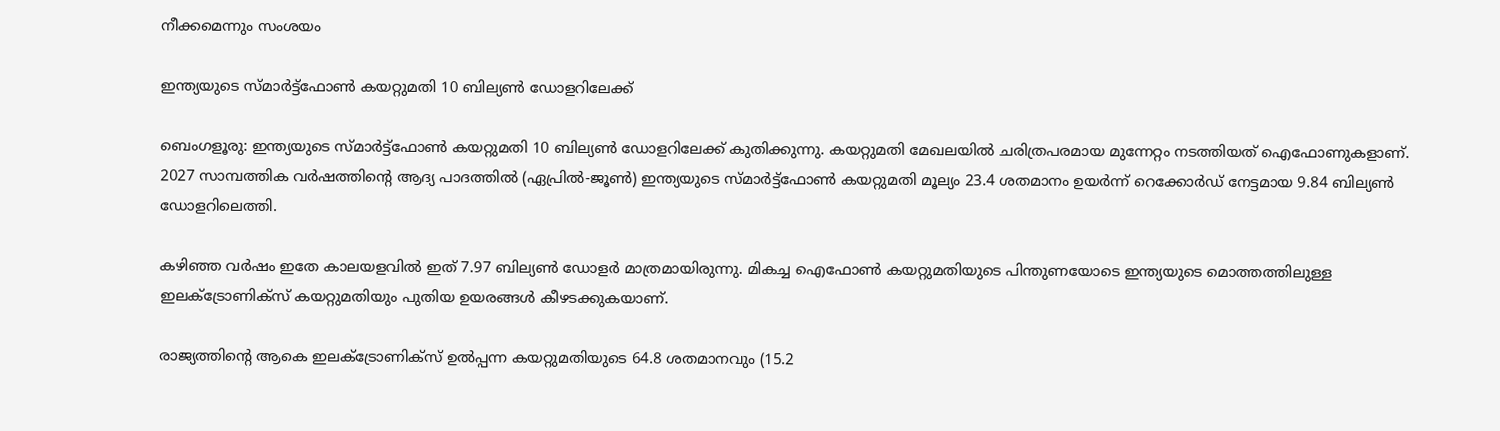നീക്കമെന്നും സംശയം

ഇന്ത്യയുടെ സ്മാര്‍ട്ട്ഫോണ്‍ കയറ്റുമതി 10 ബില്യണ്‍ ഡോളറിലേക്ക്

ബെംഗളൂരു: ഇന്ത്യയുടെ സ്മാര്‍ട്ട്ഫോണ്‍ കയറ്റുമതി 10 ബില്യണ്‍ ഡോളറിലേക്ക് കുതിക്കുന്നു. കയറ്റുമതി മേഖലയില്‍ ചരിത്രപരമായ മുന്നേറ്റം നടത്തിയത് ഐഫോണുകളാണ്. 2027 സാമ്പത്തിക വര്‍ഷത്തിന്റെ ആദ്യ പാദത്തില്‍ (ഏപ്രില്‍-ജൂണ്‍) ഇന്ത്യയുടെ സ്മാര്‍ട്ട്ഫോണ്‍ കയറ്റുമതി മൂല്യം 23.4 ശതമാനം ഉയര്‍ന്ന് റെക്കോര്‍ഡ് നേട്ടമായ 9.84 ബില്യണ്‍ ഡോളറിലെത്തി.

കഴിഞ്ഞ വര്‍ഷം ഇതേ കാലയളവില്‍ ഇത് 7.97 ബില്യണ്‍ ഡോളര്‍ മാത്രമായിരുന്നു. മികച്ച ഐഫോണ്‍ കയറ്റുമതിയുടെ പിന്തുണയോടെ ഇന്ത്യയുടെ മൊത്തത്തിലുള്ള ഇലക്ട്രോണിക്‌സ് കയറ്റുമതിയും പുതിയ ഉയരങ്ങള്‍ കീഴടക്കുകയാണ്.

രാജ്യത്തിന്റെ ആകെ ഇലക്ട്രോണിക്‌സ് ഉല്‍പ്പന്ന കയറ്റുമതിയുടെ 64.8 ശതമാനവും (15.2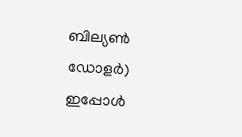ബില്യണ്‍ ഡോളര്‍) ഇപ്പോള്‍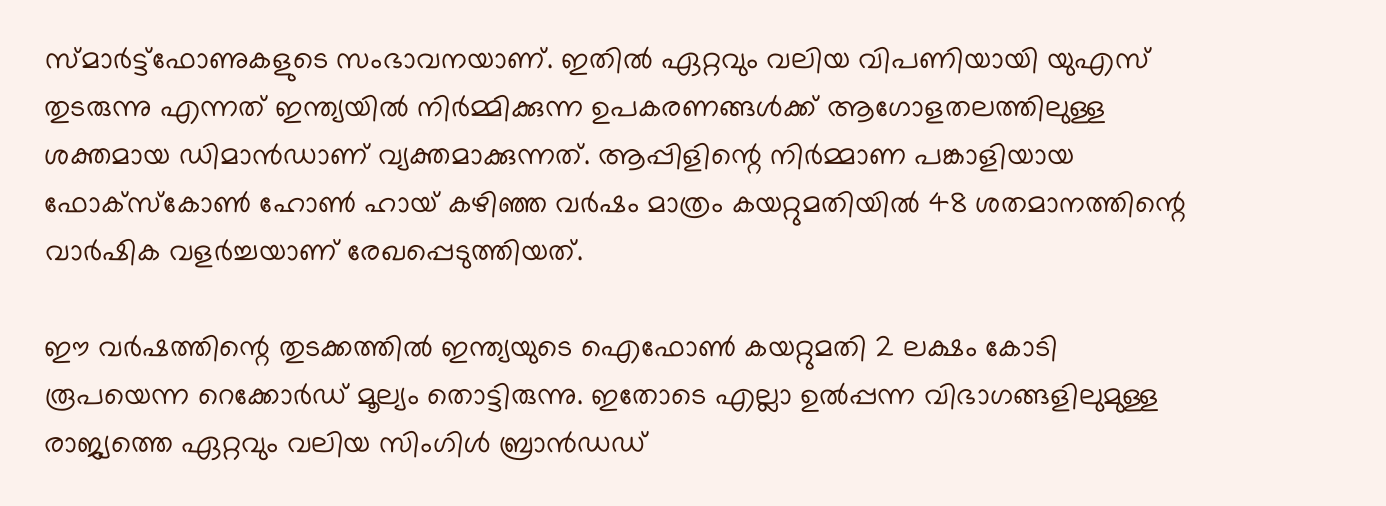സ്മാര്‍ട്ട്ഫോണുകളുടെ സംഭാവനയാണ്. ഇതില്‍ ഏറ്റവും വലിയ വിപണിയായി യുഎസ് തുടരുന്നു എന്നത് ഇന്ത്യയില്‍ നിര്‍മ്മിക്കുന്ന ഉപകരണങ്ങള്‍ക്ക് ആഗോളതലത്തിലുള്ള ശക്തമായ ഡിമാന്‍ഡാണ് വ്യക്തമാക്കുന്നത്. ആപ്പിളിന്റെ നിര്‍മ്മാണ പങ്കാളിയായ ഫോക്സ്‌കോണ്‍ ഹോണ്‍ ഹായ് കഴിഞ്ഞ വര്‍ഷം മാത്രം കയറ്റുമതിയില്‍ 48 ശതമാനത്തിന്റെ വാര്‍ഷിക വളര്‍ച്ചയാണ് രേഖപ്പെടുത്തിയത്.

ഈ വര്‍ഷത്തിന്റെ തുടക്കത്തില്‍ ഇന്ത്യയുടെ ഐഫോണ്‍ കയറ്റുമതി 2 ലക്ഷം കോടി രൂപയെന്ന റെക്കോര്‍ഡ് മൂല്യം തൊട്ടിരുന്നു. ഇതോടെ എല്ലാ ഉല്‍പ്പന്ന വിഭാഗങ്ങളിലുമുള്ള രാജ്യത്തെ ഏറ്റവും വലിയ സിംഗിള്‍ ബ്രാന്‍ഡഡ്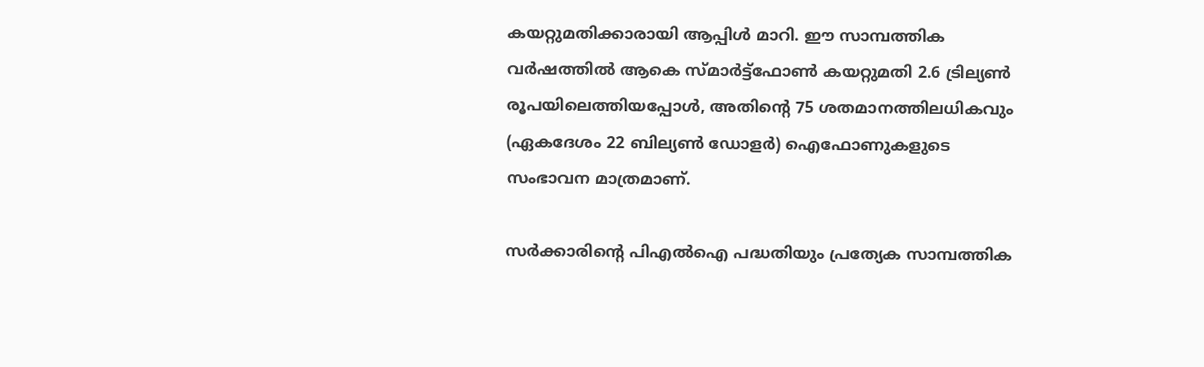കയറ്റുമതിക്കാരായി ആപ്പിള്‍ മാറി. ഈ സാമ്പത്തിക വര്‍ഷത്തില്‍ ആകെ സ്മാര്‍ട്ട്ഫോണ്‍ കയറ്റുമതി 2.6 ട്രില്യണ്‍ രൂപയിലെത്തിയപ്പോള്‍, അതിന്റെ 75 ശതമാനത്തിലധികവും (ഏകദേശം 22 ബില്യണ്‍ ഡോളര്‍) ഐഫോണുകളുടെ സംഭാവന മാത്രമാണ്.

സര്‍ക്കാരിന്റെ പിഎല്‍ഐ പദ്ധതിയും പ്രത്യേക സാമ്പത്തിക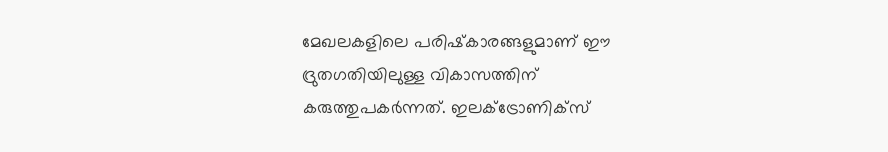മേഖലകളിലെ പരിഷ്‌കാരങ്ങളുമാണ് ഈ ദ്രുതഗതിയിലുള്ള വികാസത്തിന് കരുത്തുപകര്‍ന്നത്. ഇലക്ട്രോണിക്‌സ്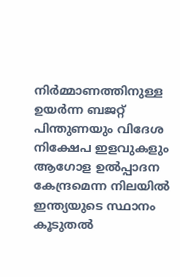നിര്‍മ്മാണത്തിനുള്ള ഉയര്‍ന്ന ബജറ്റ് പിന്തുണയും വിദേശ നിക്ഷേപ ഇളവുകളും ആഗോള ഉല്‍പ്പാദന കേന്ദ്രമെന്ന നിലയില്‍ ഇന്ത്യയുടെ സ്ഥാനം കൂടുതല്‍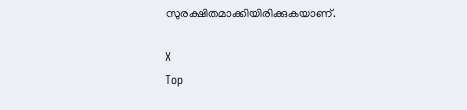സുരക്ഷിതമാക്കിയിരിക്കുകയാണ്.

X
Top